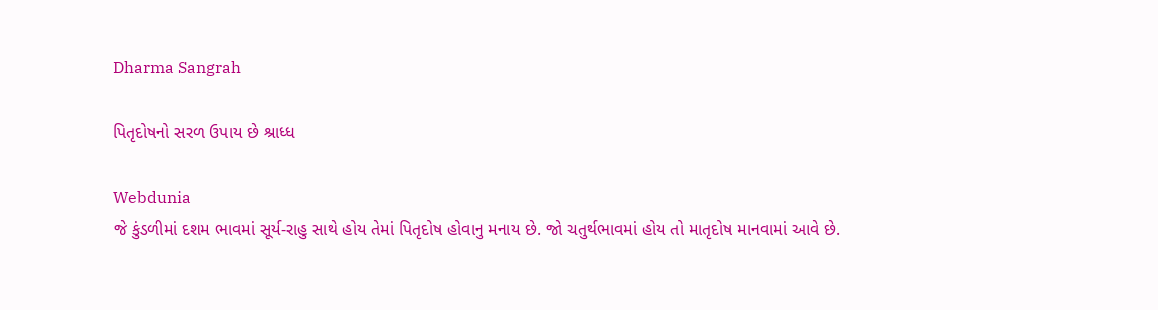Dharma Sangrah

પિતૃદોષનો સરળ ઉપાય છે શ્રાધ્ધ

Webdunia
જે કુંડળીમાં દશમ ભાવમાં સૂર્ય-રાહુ સાથે હોય તેમાં પિતૃદોષ હોવાનુ મનાય છે. જો ચતુર્થભાવમાં હોય તો માતૃદોષ માનવામાં આવે છે.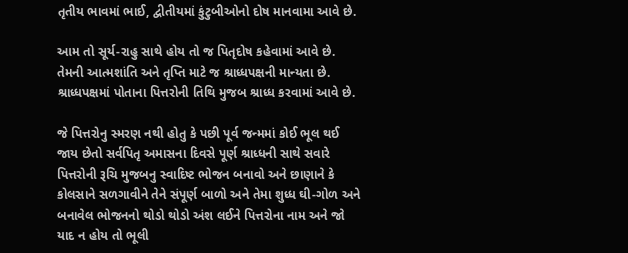તૃતીય ભાવમાં ભાઈ, દ્વીતીયમાં કુંટુબીઓનો દોષ માનવામા આવે છે.

આમ તો સૂર્ય-રાહુ સાથે હોય તો જ પિતૃદોષ કહેવામાં આવે છે. તેમની આત્મશાંતિ અને તૃપ્તિ માટે જ શ્રાધ્ધપક્ષની માન્યતા છે. શ્રાધ્ધપક્ષમાં પોતાના પિત્તરોની તિથિ મુજબ શ્રાધ્ધ કરવામાં આવે છે.

જે પિત્તરોનુ સ્મરણ નથી હોતુ કે પછી પૂર્વ જન્મમાં કોઈ ભૂલ થઈ જાય છેતો સર્વપિતૃ અમાસના દિવસે પૂર્ણ શ્રાધ્ધની સાથે સવારે પિત્તરોની રૂચિ મુજબનુ સ્વાદિષ્ટ ભોજન બનાવો અને છાણાને કે કોલસાને સળગાવીને તેને સંપૂર્ણ બાળો અને તેમા શુધ્ધ ઘી-ગોળ અને બનાવેલ ભોજનનો થોડો થોડો અંશ લઈને પિત્તરોના નામ અને જો યાદ ન હોય તો ભૂલી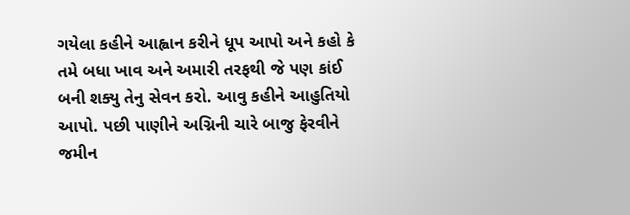ગયેલા કહીને આહ્વાન કરીને ધૂપ આપો અને કહો કે તમે બધા ખાવ અને અમારી તરફથી જે પણ કાંઈ બની શક્યુ તેનુ સેવન કરો. આવુ કહીને આહુતિયો આપો. પછી પાણીને અગ્નિની ચારે બાજુ ફેરવીને જમીન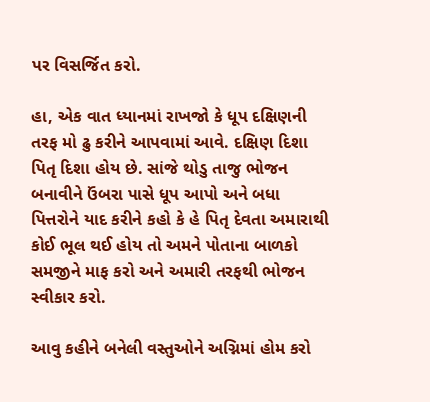પર વિસર્જિત કરો.

હા, એક વાત ધ્યાનમાં રાખજો કે ધૂપ દક્ષિણની તરફ મો ઢુ કરીને આપવામાં આવે. દક્ષિણ દિશા પિતૃ દિશા હોય છે. સાંજે થોડુ તાજુ ભોજન બનાવીને ઉંબરા પાસે ધૂપ આપો અને બધા પિત્તરોને યાદ કરીને કહો કે હે પિતૃ દેવતા અમારાથી કોઈ ભૂલ થઈ હોય તો અમને પોતાના બાળકો સમજીને માફ કરો અને અમારી તરફથી ભોજન સ્વીકાર કરો.

આવુ કહીને બનેલી વસ્તુઓને અગ્નિમાં હોમ કરો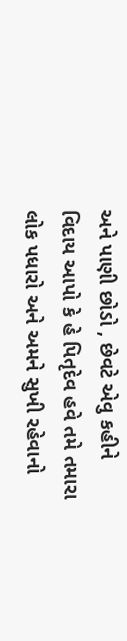અને પાણી છોડો , છેવટે એવુ કહીને વિદાય આપો કે હે પિતૃદેવ હવે તમે તમારા લોક પધારો અને અમને સુખી રહેવાનો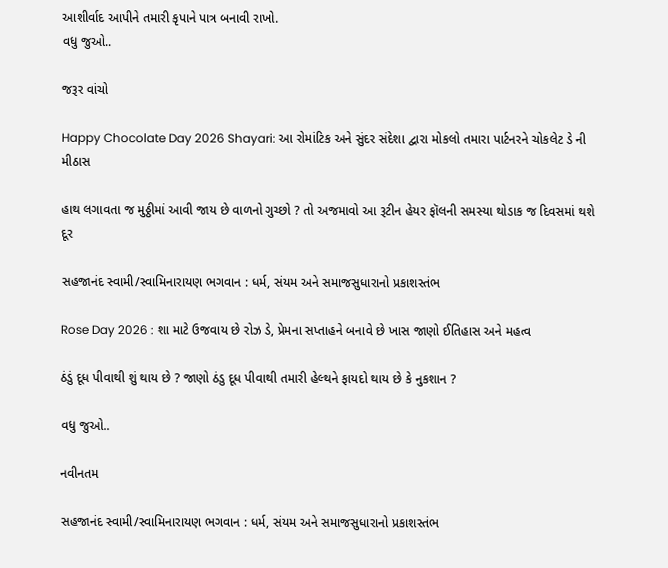આશીર્વાદ આપીને તમારી કૃપાને પાત્ર બનાવી રાખો.
વધુ જુઓ..

જરૂર વાંચો

Happy Chocolate Day 2026 Shayari: આ રોમાંટિક અને સુંદર સંદેશા દ્વારા મોકલો તમારા પાર્ટનરને ચોકલેટ ડે ની મીઠાસ

હાથ લગાવતા જ મુઠ્ઠીમાં આવી જાય છે વાળનો ગુચ્છો ? તો અજમાવો આ રૂટીન હેયર ફૉલની સમસ્યા થોડાક જ દિવસમાં થશે દૂર

સહજાનંદ સ્વામી/સ્વામિનારાયણ ભગવાન : ધર્મ, સંયમ અને સમાજસુધારાનો પ્રકાશસ્તંભ

Rose Day 2026 : શા માટે ઉજવાય છે રોઝ ડે, પ્રેમના સપ્તાહને બનાવે છે ખાસ જાણો ઈતિહાસ અને મહત્વ

ઠંડું દૂધ પીવાથી શું થાય છે ? જાણો ઠંડુ દૂધ પીવાથી તમારી હેલ્થને ફાયદો થાય છે કે નુકશાન ?

વધુ જુઓ..

નવીનતમ

સહજાનંદ સ્વામી/સ્વામિનારાયણ ભગવાન : ધર્મ, સંયમ અને સમાજસુધારાનો પ્રકાશસ્તંભ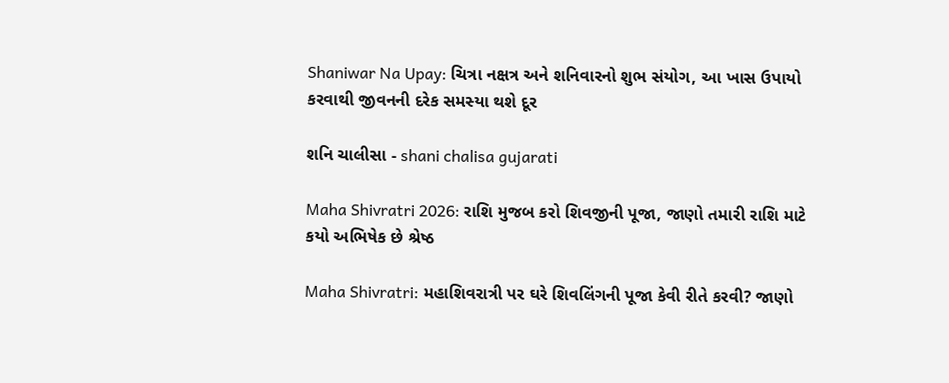Shaniwar Na Upay: ચિત્રા નક્ષત્ર અને શનિવારનો શુભ સંયોગ, આ ખાસ ઉપાયો કરવાથી જીવનની દરેક સમસ્યા થશે દૂર

શનિ ચાલીસા - shani chalisa gujarati

Maha Shivratri 2026: રાશિ મુજબ કરો શિવજીની પૂજા, જાણો તમારી રાશિ માટે કયો અભિષેક છે શ્રેષ્ઠ

Maha Shivratri: મહાશિવરાત્રી પર ઘરે શિવલિંગની પૂજા કેવી રીતે કરવી? જાણો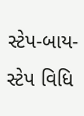સ્ટેપ-બાય-સ્ટેપ વિધિ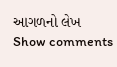આગળનો લેખ
Show comments